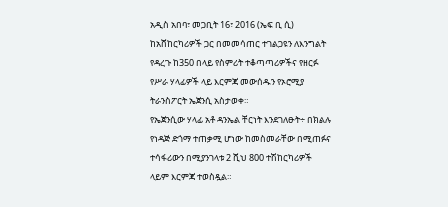አዲስ አበባ፣ መጋቢት 16፣ 2016 (ኤፍ ቢ ሲ) ከአሸከርካሪዎች ጋር በመመሳጠር ተገልጋዩን ለእንግልት የዳረጉ ከ350 በላይ የስምሪት ተቆጣጣሪዎችና የዘርፉ የሥራ ሃላፊዎች ላይ እርምጃ መውሰዱን የኦሮሚያ ትራንስፖርት ኤጀንሲ አስታወቀ።
የኤጀንሲው ሃላፊ አቶ ዳንኤል ቸርነት እንደገለፁት÷ በክልሉ የነዳጅ ድጎማ ተጠቃሚ ሆነው ከመስመራቸው በሚጠፉና ተሳፋሪውን በሚያንገላቱ 2 ሺህ 800 ተሽከርካሪዎች ላይም እርምጃ ተወስዷል።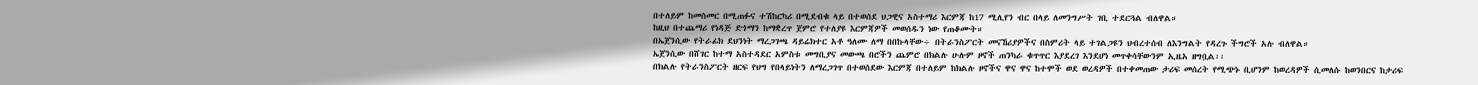በተለይም ከመስመር በሚጠፉና ተሽከርካሪ በሚደብቁ ላይ በተወሰደ ህጋዊና አስተማሪ እርምጃ ከ17 ሚሊየን ብር በላይ ለመንግሥት ገቢ ተደርጓል ብለዋል።
ከዚህ በተጨማሪ የነዳጅ ድጎማን ከማቋረጥ ጀምሮ የተለያዩ እርምጃዎች መወሰዱን ነው የጠቆሙት።
በኤጀንሲው የትራፊክ ደህንነት ማረጋገጫ ዳይሬክተር አቶ ዓለሙ ለማ በበኩላቸው÷ በትራንስፖርት መናኸሪያዎችና በስምሪት ላይ ተገልጋዩን ህብረተሰብ ለእንግልት የዳረጉ ችግሮች አሉ ብለዋል።
ኤጀንሲው በሸገር ከተማ አስተዳደር አምስቱ መግቢያና መውጫ በሮችን ጨምሮ በክልሉ ሁሉም ዞኖች ጠንካራ ቁጥጥር እያደረገ እንደሆነ መጥቀሳቸውንም ኢዜአ ዘግቧል፡፡
በክልሉ የትራንስፖርት ዘርፍ የህግ የበላይነትን ለማረጋገጥ በተወሰደው እርምጃ በተለይም ከክልሉ ዞኖችና ዋና ዋና ከተሞች ወደ ወረዳዎች በተቀመጠው ታሪፍ መሰረት የሚጭኑ ቢሆንም ከወረዳዎች ሲመለሱ ከወንበርና ከታሪፍ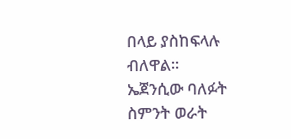በላይ ያስከፍላሉ ብለዋል።
ኤጀንሲው ባለፉት ስምንት ወራት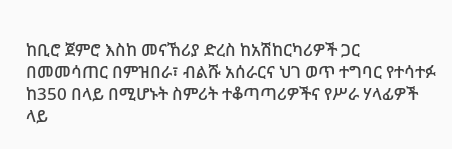ከቢሮ ጀምሮ እስከ መናኸሪያ ድረስ ከአሽከርካሪዎች ጋር በመመሳጠር በምዝበራ፣ ብልሹ አሰራርና ህገ ወጥ ተግባር የተሳተፉ ከ350 በላይ በሚሆኑት ስምሪት ተቆጣጣሪዎችና የሥራ ሃላፊዎች ላይ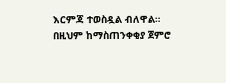እርምጃ ተወስዷል ብለዋል።
በዚህም ከማስጠንቀቂያ ጀምሮ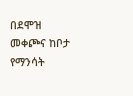በደሞዝ መቀጮና ከቦታ የማንሳት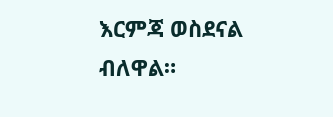እርምጃ ወስደናል ብለዋል።